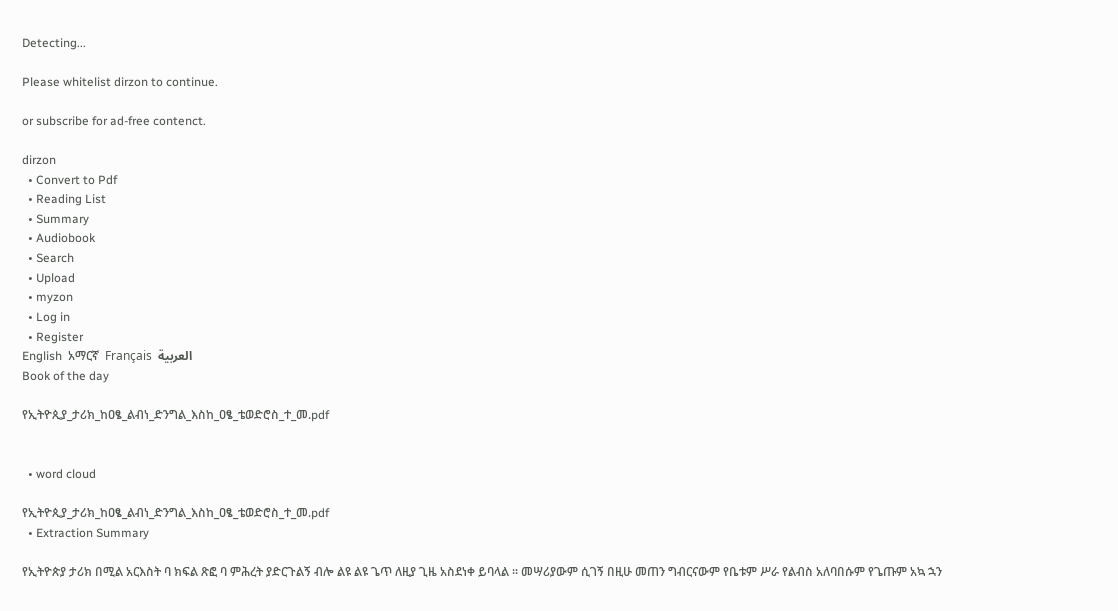Detecting...

Please whitelist dirzon to continue.

or subscribe for ad-free contenct.

dirzon
  • Convert to Pdf
  • Reading List
  • Summary
  • Audiobook
  • Search
  • Upload
  • myzon
  • Log in
  • Register
English  አማርኛ  Français  العربية
Book of the day

የኢትዮጲያ_ታሪክ_ከዐፄ_ልብነ_ድንግል_እስከ_ዐፄ_ቴወድሮስ_ተ_መ.pdf


  • word cloud

የኢትዮጲያ_ታሪክ_ከዐፄ_ልብነ_ድንግል_እስከ_ዐፄ_ቴወድሮስ_ተ_መ.pdf
  • Extraction Summary

የኢትዮጵያ ታሪክ በሚል አርእስት ባ ክፍል ጽፎ ባ ምሕረት ያድርጉልኝ ብሎ ልዩ ልዩ ጌጥ ለዚያ ጊዜ አስደነቀ ይባላል ። መሣሪያውም ሲገኝ በዚሁ መጠን ግብርናውም የቤቱም ሥራ የልብስ አለባበሱም የጌጡም አኳ ኋን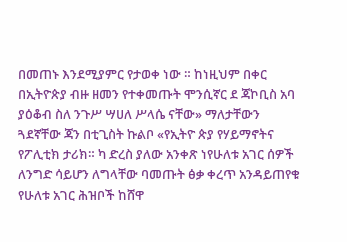በመጠኑ እንደሚያምር የታወቀ ነው ። ከነዚህም በቀር በኢትዮጵያ ብዙ ዘመን የተቀመጡት ሞንሲኛር ደ ጃኮቢስ አባ ያዕቆብ ስለ ንጉሥ ሣሀለ ሥላሴ ናቸው» ማለታቸውን ጓደኛቸው ጃን በቲጊስት ኩልቦ «የኢትዮ ጵያ የሃይማኖትና የፖሊቲክ ታሪክ። ካ ድረስ ያለው አንቀጽ ነየሁለቱ አገር ሰዎች ለንግድ ሳይሆን ለግላቸው ባመጡት ፅቃ ቀረጥ አንዳይጠየቁ የሁለቱ አገር ሕዝቦች ከሸዋ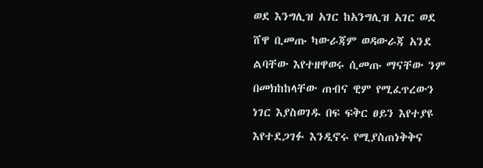ወደ እንግሊዝ አገር ከአንግሊዝ አገር ወደ ሸዋ ቢመጡ ካውራጃም ወዳውራጃ አንደ ልባቸው እየተዘዋወሩ ሲመጡ ማናቸው ንም በመክከከላቸው ጠብና ዊም የሚፈጥረውን ነገር እያስወገዱ በፍ ፍቅር ፀይን እየተያዩ እየተደጋገፉ እንዲኖሩ የሚያስጠነቅቅና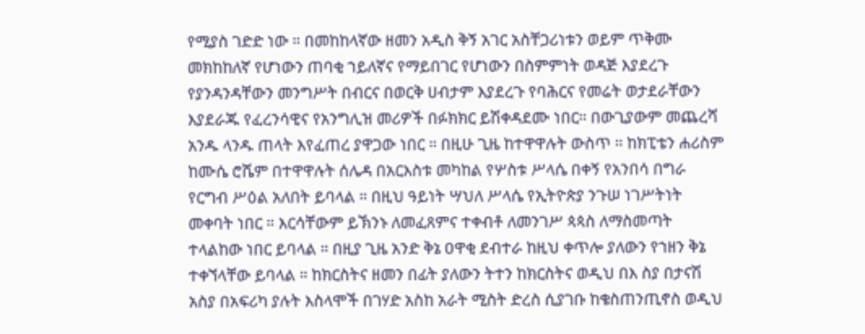የሚያስ ገድድ ነው ። በመከከላኛው ዘመን አዲስ ቅኝ አገር አስቸጋሪነቱን ወይም ጥቅሙ መክከከለኛ የሆነውን ጠባቂ ኀይለኛና የማይበገር የሆነውን በስምምነት ወዳጅ እያደረጉ የያንዳንዳቸውን መንግሥት በብርና በወርቅ ሀብታም እያደረጉ የባሕርና የመሬት ወታደራቸውን እያደራጁ የፈረንሳዊና የአንግሊዝ መሪዎች በፉክክር ይሽቀዳደሙ ነበር። በውጊያውም መጨረሻ አንዱ ላንዱ ጠላት እየፈጠረ ያዋጋው ነበር ። በዚሁ ጊዜ ከተዋዋሉት ውስጥ ። ከክፒቴን ሐሪስም ከሙሴ ሮሼም በተዋዋሉት ሰሌዳ በአርእስቱ መካከል የሦስቱ ሥላሴ በቀኝ የአንበሳ በግራ የርግብ ሥዕል አለበት ይባላል ። በዚህ ዓይነት ሣህለ ሥላሴ የኢትዮጵያ ንጉሠ ነገሥትነት መቀባት ነበር ። እርሳቸውም ይኽንኑ ለመፈጸምና ተቀብቶ ለመንገሥ ጳጳስ ለማስመጣት ተላልከው ነበር ይባላል ። በዚያ ጊዜ አንድ ቅኔ ዐዋቂ ደብተራ ከዚህ ቀጥሎ ያለውን የኀዘን ቅኔ ተቀኘላቸው ይባላል ። ከክርስትና ዘመን በፊት ያለውን ትተን ከክርስትና ወዲህ በእ ስያ በታናሽ አስያ በአፍሪካ ያሉት እስላሞች በገሃድ አስከ አራት ሚስት ድረስ ሲያገቡ ከቄስጠንጢኖስ ወዲህ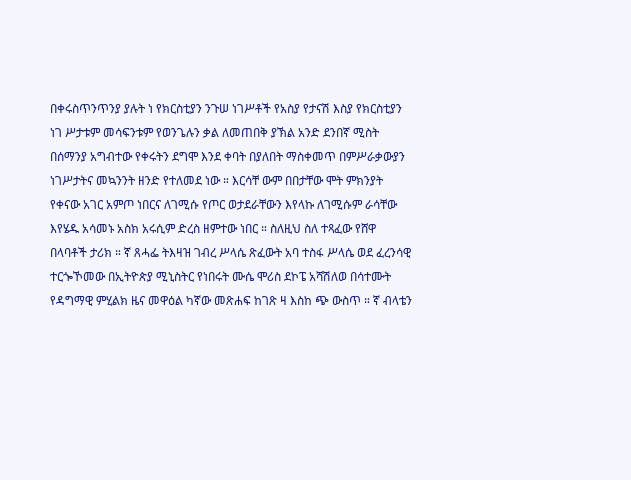በቀሩስጥንጥንያ ያሉት ነ የክርስቲያን ንጉሠ ነገሥቶች የአስያ የታናሽ እስያ የክርስቲያን ነገ ሥታቱም መሳፍንቱም የወንጌሉን ቃል ለመጠበቅ ያኽል አንድ ደንበኛ ሚስት በሰማንያ አግብተው የቀሩትን ደግሞ እንደ ቀባት በያለበት ማስቀመጥ በምሥራቃውያን ነገሥታትና መኳንንት ዘንድ የተለመደ ነው ። እርሳቸ ውም በበታቸው ሞት ምክንያት የቀናው አገር አምጦ ነበርና ለገሚሱ የጦር ወታደራቸውን እየላኩ ለገሚሱም ራሳቸው እየሄዱ አሳመኑ አስክ አሩሲም ድረስ ዘምተው ነበር ። ስለዚህ ስለ ተጻፈው የሸዋ በላባቶች ታሪክ ። ኛ ጸሓፌ ትእዛዝ ገብረ ሥላሴ ጽፈውት አባ ተስፋ ሥላሴ ወደ ፈረንሳዊ ተርጐኾመው በኢትዮጵያ ሚኒስትር የነበሩት ሙሴ ሞሪስ ደኮፔ አሻሽለወ በሳተሙት የዳግማዊ ምሂልክ ዜና መዋዕል ካኛው መጽሐፍ ከገጽ ዛ እስከ ጭ ውስጥ ። ኛ ብላቴን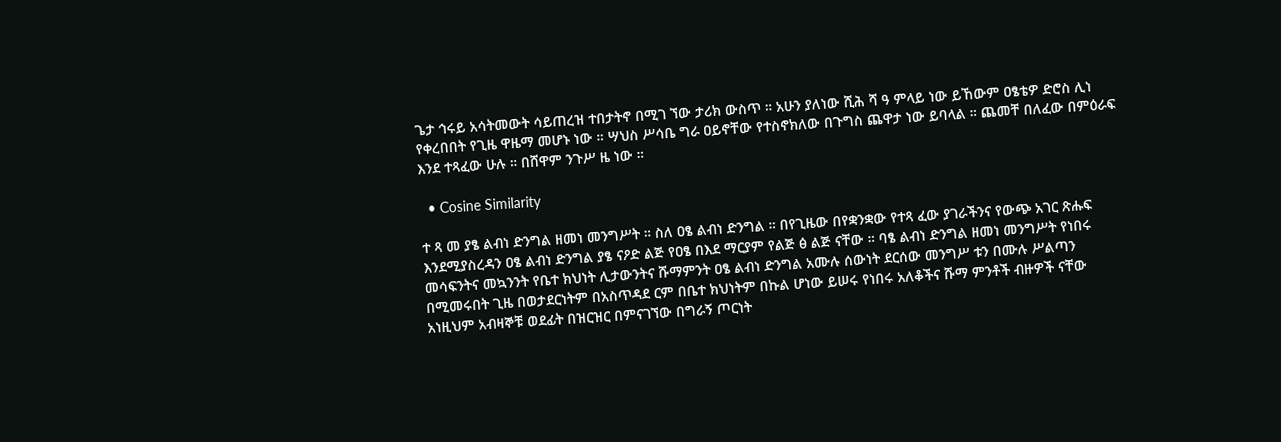ጌታ ኅሩይ አሳትመውት ሳይጠረዝ ተበታትኖ በሚገ ኘው ታሪክ ውስጥ ። አሁን ያለነው ሺሕ ሻ ዓ ምላይ ነው ይኸውም ዐፄቴዎ ድሮስ ሊነ የቀረበበት የጊዜ ዋዜማ መሆኑ ነው ። ሣህስ ሥሳቤ ግራ ዐይኖቸው የተስኖክለው በጉግስ ጨዋታ ነው ይባላል ። ጨመቸ በለፈው በምዕራፍ እንደ ተጻፈው ሁሉ ። በሸዋም ንጉሥ ዜ ነው ።

  • Cosine Similarity

ተ ጻ መ ያፄ ልብነ ድንግል ዘመነ መንግሥት ። ስለ ዐፄ ልብነ ድንግል ። በየጊዜው በየቋንቋው የተጻ ፈው ያገራችንና የውጭ አገር ጽሑፍ እንደሚያስረዳን ዐፄ ልብነ ድንግል ያፄ ናዖድ ልጅ የዐፄ በእደ ማርያም የልጅ ፅ ልጅ ናቸው ። ባፄ ልብነ ድንግል ዘመነ መንግሥት የነበሩ መሳፍንትና መኳንንት የቤተ ክህነት ሊታውንትና ሹማምንት ዐፄ ልብነ ድንግል አሙሉ ሰውነት ደርሰው መንግሥ ቱን በሙሉ ሥልጣን በሚመሩበት ጊዜ በወታደርነትም በአስጥዳደ ርም በቤተ ክህነትም በኩል ሆነው ይሠሩ የነበሩ አለቆችና ሹማ ምንቶች ብዙዎች ናቸው አነዚህም አብዛኞቹ ወደፊት በዝርዝር በምናገኘው በግራኝ ጦርነት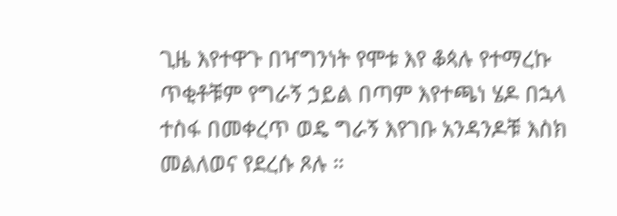ጊዜ እየተዋጉ በዣግንነት የሞቱ እየ ቆጳሉ የተማረኩ ጥቂቶቹም የግራኝ ኃይል በጣም እየተጫነ ሄዶ በኋላ ተስፋ በመቀረጥ ወዴ ግራኝ እየገቡ አንዳንዶቹ እስክ መልለወና የደረሱ ጾሉ ።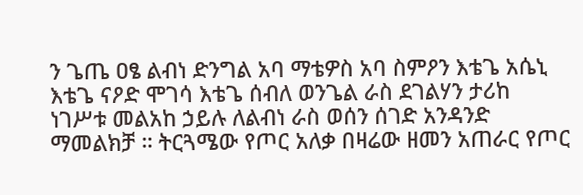ን ጌጤ ዐፄ ልብነ ድንግል አባ ማቴዎስ አባ ስምዖን እቴጌ አሴኒ እቴጌ ናዖድ ሞገሳ እቴጌ ሰብለ ወንጌል ራስ ደገልሃን ታሪከ ነገሥቱ መልአከ ኃይሉ ለልብነ ራስ ወሰን ሰገድ አንዳንድ ማመልክቻ ። ትርጓሜው የጦር አለቃ በዛሬው ዘመን አጠራር የጦር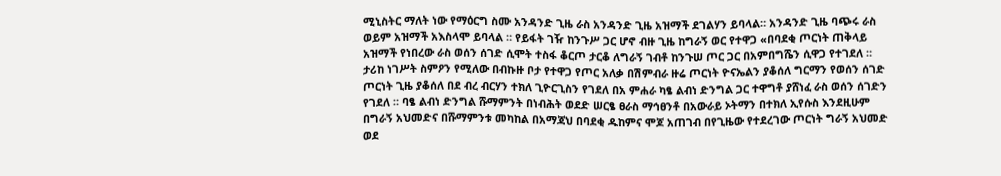ሚኒስትር ማለት ነው የማዕርግ ስሙ አንዳንድ ጊዜ ራስ አንዳንድ ጊዜ አዝማች ደገልሃን ይባላል። አንዳንድ ጊዜ ባጭሩ ራስ ወይም አዝማች አእስላሞ ይባላል ። የይፋት ገዥ ከንጉሥ ጋር ሆኖ ብዙ ጊዜ ከግራኝ ወር የተዋጋ «በባደቂ ጦርነት ጠቅላይ አዝማች የነበረው ራስ ወሰን ሰገድ ሲሞት ተስፋ ቆርጦ ታርቆ ለግራኝ ገብቶ ከንጉሠ ጦር ጋር በአምበግሼን ሲዋጋ የተገደለ ። ታሪከ ነገሥት ስምዖን የሚለው በብኩዙ ቦታ የተዋጋ የጦር አለቃ በሽምብራ ዙሬ ጦርነት ዮናኤልን ያቆሰለ ግርማን የወሰን ሰገድ ጦርነት ጊዜ ያቆሰለ በደ ብረ ብርሃን ተክለ ጊዮርጊስን የገደለ በአ ምሐራ ካፄ ልብነ ድንግል ጋር ተዋግቶ ያሸነፈ ራስ ወሰን ሰገድን የገደለ ። ባፄ ልብነ ድንግል ሹማምንት በነብሕት ወደድ ሠርፄ ፀራስ ማኅፀንቶ በአውራይ ኦትማን በተክለ ኢየሱስ እንደዚሁም በግራኝ አህመድና በሹማምንቱ መካከል በአማጃህ በባደቂ ዱከምና ሞጆ አጠገብ በየጊዜው የተደረገው ጦርነት ግራኝ አህመድ ወደ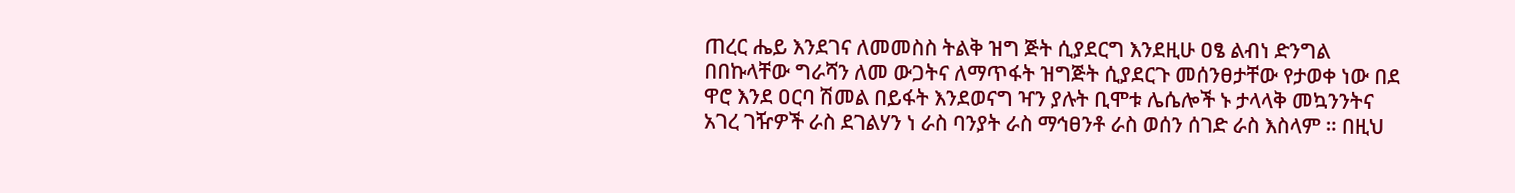ጠረር ሔይ እንደገና ለመመስስ ትልቅ ዝግ ጅት ሲያደርግ እንደዚሁ ዐፄ ልብነ ድንግል በበኩላቸው ግራሻን ለመ ውጋትና ለማጥፋት ዝግጅት ሲያደርጉ መሰንፀታቸው የታወቀ ነው በደ ዋሮ እንደ ዐርባ ሽመል በይፋት እንደወናግ ዣን ያሉት ቢሞቱ ሌሴሎች ኑ ታላላቅ መኳንንትና አገረ ገዥዎች ራስ ደገልሃን ነ ራስ ባንያት ራስ ማኅፀንቶ ራስ ወሰን ሰገድ ራስ እስላም ። በዚህ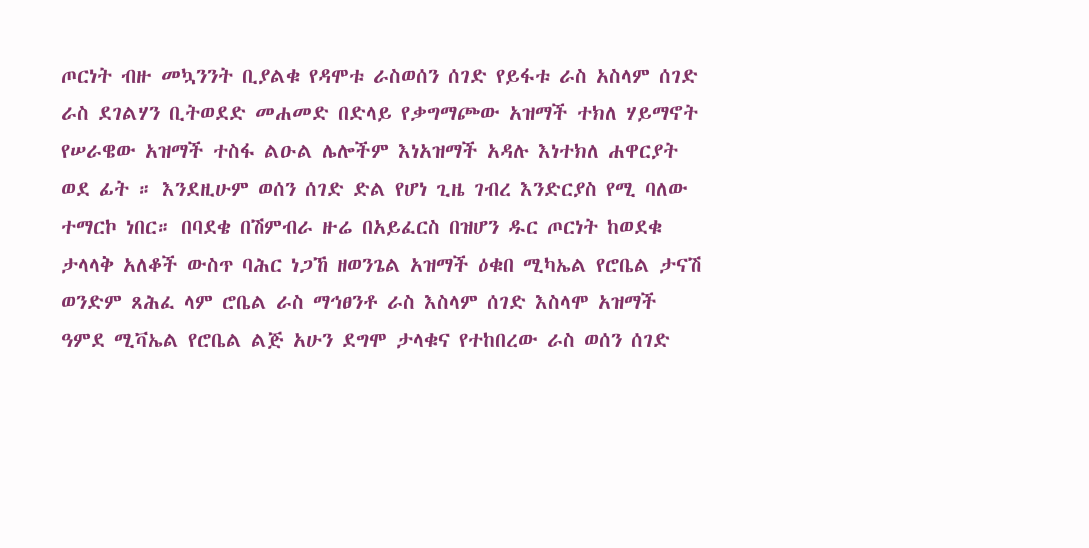ጦርነት ብዙ መኳንንት ቢያልቁ የዳሞቱ ራስወሰን ሰገድ የይፋቱ ራስ አስላም ሰገድ ራስ ደገልሃን ቢትወደድ መሐመድ በድላይ የቃግማጮው አዝማች ተክለ ሃይማኖት የሠራዌው አዝማች ተስፋ ልዑል ሌሎችም እነአዝማች አዳሉ እነተክለ ሐዋርያት ወደ ፊት ። እንደዚሁም ወሰን ሰገድ ድል የሆነ ጊዜ ገብረ እንድርያስ የሚ ባለው ተማርኮ ነበር። በባደቄ በሽምብራ ዙሬ በአይፈርስ በዝሆን ዱር ጦርነት ከወደቁ ታላላቅ አለቆች ውስጥ ባሕር ነጋኸ ዘወንጌል አዝማች ዕቁበ ሚካኤል የሮቤል ታናሽ ወንድም ጸሕፈ ላም ሮቤል ራስ ማኅፀንቶ ራስ እስላም ሰገድ እስላሞ አዝማች ዓምደ ሚቫኤል የሮቤል ልጅ አሁን ደግሞ ታላቁና የተከበረው ራስ ወሰን ሰገድ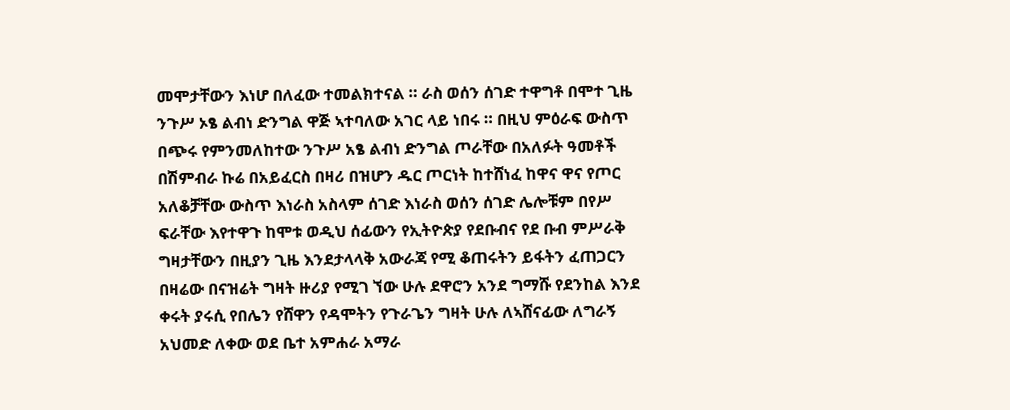መሞታቸውን እነሆ በለፈው ተመልክተናል ። ራስ ወሰን ሰገድ ተዋግቶ በሞተ ጊዜ ንጉሥ ኦፄ ልብነ ድንግል ዋጅ ኣተባለው አገር ላይ ነበሩ ። በዚህ ምዕራፍ ውስጥ በጭሩ የምንመለከተው ንጉሥ አፄ ልብነ ድንግል ጦራቸው በአለፉት ዓመቶች በሽምብራ ኩሬ በአይፈርስ በዛሪ በዝሆን ዱር ጦርነት ከተሸነፈ ከዋና ዋና የጦር አለቆቻቸው ውስጥ እነራስ አስላም ሰገድ እነራስ ወሰን ሰገድ ሌሎቹም በየሥ ፍራቸው እየተዋጉ ከሞቱ ወዲህ ሰፊውን የኢትዮጵያ የደቡብና የደ ቡብ ምሥራቅ ግዛታቸውን በዚያን ጊዜ እንደታላላቅ አውራጃ የሚ ቆጠሩትን ይፋትን ፈጠጋርን በዛሬው በናዝሬት ግዛት ዙሪያ የሚገ ኘው ሁሉ ደዋሮን አንደ ግማሹ የደንከል እንደ ቀሩት ያሩሲ የበሌን የሸዋን የዳሞትን የጉራጌን ግዛት ሁሉ ለኣሸናፊው ለግራኝ አህመድ ለቀው ወደ ቤተ አምሐራ አማራ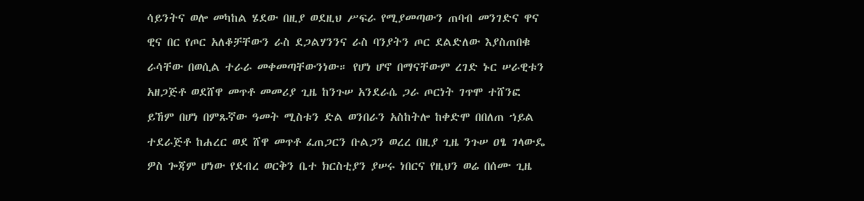ሳይንትና ወሎ መካከል ሄደው በዚያ ወደዚህ ሥፍራ የሚያመጣውን ጠባብ መንገድና ዋና ዊና በር የጦር አለቆቻቸውን ራስ ደጋልሃንንና ራስ ባንያትን ጦር ደልድለው እያስጠበቁ ራሳቸው በወሲል ተራራ መቀመጣቸውንነው። የሆነ ሆኖ በማናቸውም ረገድ ኑር ሠራዊቱን አዘጋጅቶ ወደሸዋ መጥቶ መመሪያ ጊዜ ከንጉሠ አንደራሴ ጋራ ጦርነት ገጥሞ ተሸንፎ ይኸም በሆነ በምጹኛው ዓመት ሚስቱን ድል ወንበራን አስከትሎ ከቀድሞ በበለጠ ኀይል ተደራጅቶ ከሐረር ወደ ሸዋ መጥቶ ፈጠጋርን ቡልጋን ወረረ በዚያ ጊዜ ንጉሠ ዐፄ ገላውዴ ዎስ ጐጃም ሆነው የደብረ ወርቅን ቤተ ክርስቲያን ያሠሩ ነበርና የዚህን ወሬ በሰሙ ጊዜ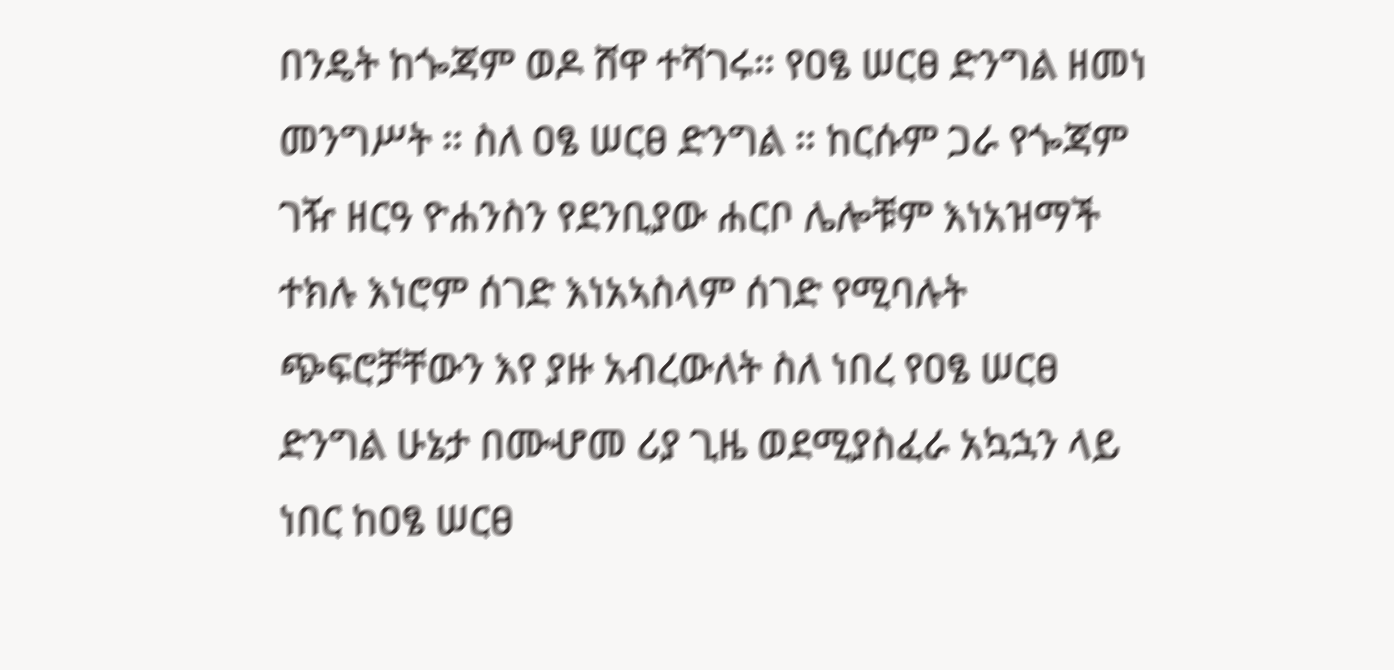በንዴት ከጐጃም ወዶ ሸዋ ተሻገሩ። የዐፄ ሠርፀ ድንግል ዘመነ መንግሥት ። ስለ ዐፄ ሠርፀ ድንግል ። ከርሱም ጋራ የጐጃም ገዥ ዘርዓ ዮሐንስን የደንቢያው ሐርቦ ሌሎቹም እነአዝማች ተክሉ እነሮም ሰገድ እነአኣስላም ሰገድ የሚባሉት ጭፍሮቻቸውን እየ ያዙ አብረውለት ስለ ነበረ የዐፄ ሠርፀ ድንግል ሁኔታ በሙሇመ ሪያ ጊዜ ወደሚያስፈራ አኳኋን ላይ ነበር ከዐፄ ሠርፀ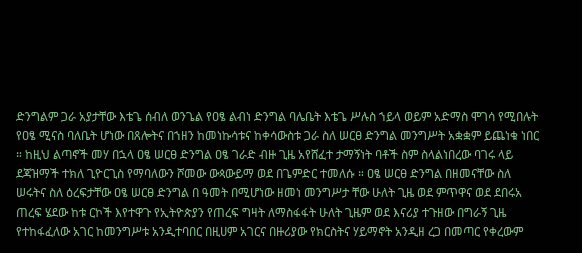ድንግልም ጋራ አያታቸው እቴጌ ሰብለ ወንጌል የዐፄ ልብነ ድንግል ባሌቤት እቴጌ ሥሉስ ኀይላ ወይም አድማስ ሞገሳ የሚበሉት የዐፄ ሚናስ ባለቤት ሆነው በጸሎትና በኀዘን ከመነኩሳቱና ከቀሳውስቱ ጋራ ስለ ሠርፀ ድንግል መንግሥት አቋቋም ይጨነቁ ነበር ። ከዚህ ልጣኖች መሃ በኋላ ዐፄ ሠርፀ ድንግል ዐፄ ገራድ ብዙ ጊዜ አየሸፈተ ታማኝነት ባቶች ስም ስላልነበረው ባገሩ ላይ ደጃዝማች ተክለ ጊዮርጊስ የማባለውን ሾመው ውጳውይማ ወደ በጌምድር ተመለሱ ። ዐፄ ሠርፀ ድንግል በዘመናቸው ስለ ሠሩትና ስለ ዕረፍታቸው ዐፄ ሠርፀ ድንግል በ ዓመት በሚሆነው ዘመነ መንግሥታ ቸው ሁለት ጊዜ ወደ ምጥዋና ወደ ደበሩአ ጠረፍ ሄደው ከቱ ርኮች እየተዋጉ የኢትዮጵያን የጠረፍ ግዛት ለማስፋፋት ሁለት ጊዜም ወደ እናሪያ ተጉዘው በግራኝ ጊዜ የተከፋፈለው አገር ከመንግሥቱ አንዲተባበር በዚሀም አገርና በዙሪያው የክርስትና ሃይማኖት አንዲዘ ረጋ በመጣር የቀረውም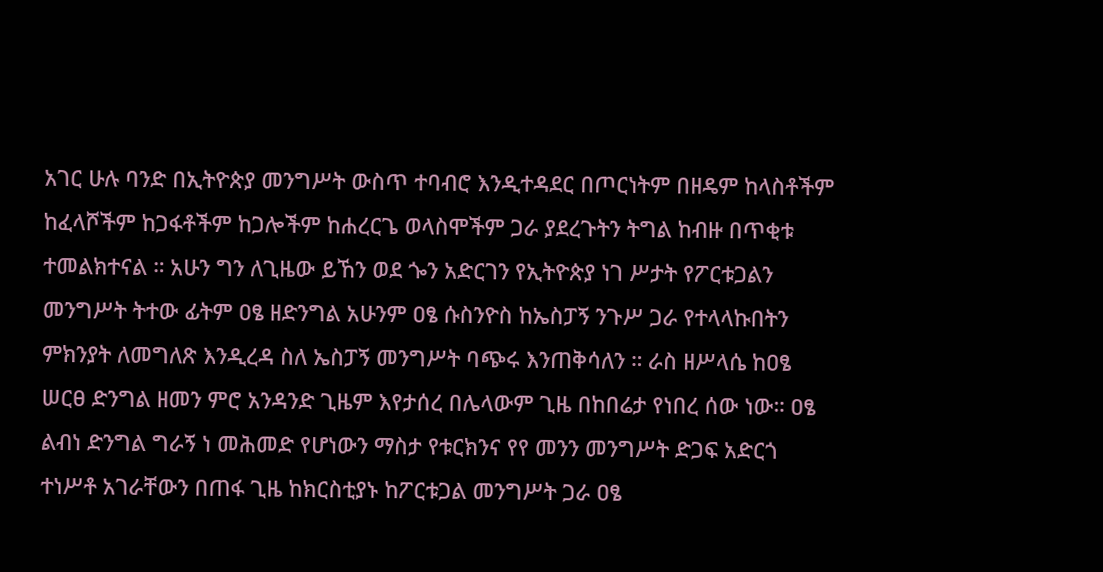አገር ሁሉ ባንድ በኢትዮጵያ መንግሥት ውስጥ ተባብሮ እንዲተዳደር በጦርነትም በዘዴም ከላስቶችም ከፈላሾችም ከጋፋቶችም ከጋሎችም ከሐረርጌ ወላስሞችም ጋራ ያደረጉትን ትግል ከብዙ በጥቂቱ ተመልክተናል ። አሁን ግን ለጊዜው ይኸን ወደ ጐን አድርገን የኢትዮጵያ ነገ ሥታት የፖርቱጋልን መንግሥት ትተው ፊትም ዐፄ ዘድንግል አሁንም ዐፄ ሱስንዮስ ከኤስፓኝ ንጉሥ ጋራ የተላላኩበትን ምክንያት ለመግለጽ እንዲረዳ ስለ ኤስፓኝ መንግሥት ባጭሩ እንጠቅሳለን ። ራስ ዘሥላሴ ከዐፄ ሠርፀ ድንግል ዘመን ምሮ አንዳንድ ጊዜም እየታሰረ በሌላውም ጊዜ በከበሬታ የነበረ ሰው ነው። ዐፄ ልብነ ድንግል ግራኝ ነ መሕመድ የሆነውን ማስታ የቱርክንና የየ መንን መንግሥት ድጋፍ አድርጎ ተነሥቶ አገራቸውን በጠፋ ጊዜ ከክርስቲያኑ ከፖርቱጋል መንግሥት ጋራ ዐፄ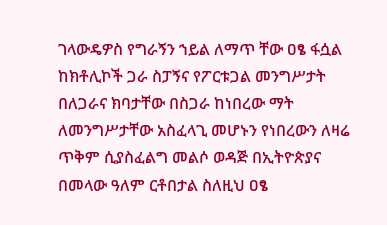ገላውዴዎስ የግራኝን ኀይል ለማጥ ቸው ዐፄ ፋሷል ከክቶሊኮች ጋራ ስፓኝና የፖርቱጋል መንግሥታት በለጋራና ክባታቸው በስጋራ ከነበረው ማት ለመንግሥታቸው አስፈላጊ መሆኑን የነበረውን ለዛሬ ጥቅም ሲያስፈልግ መልሶ ወዳጅ በኢትዮጵያና በመላው ዓለም ርቶበታል ስለዚህ ዐፄ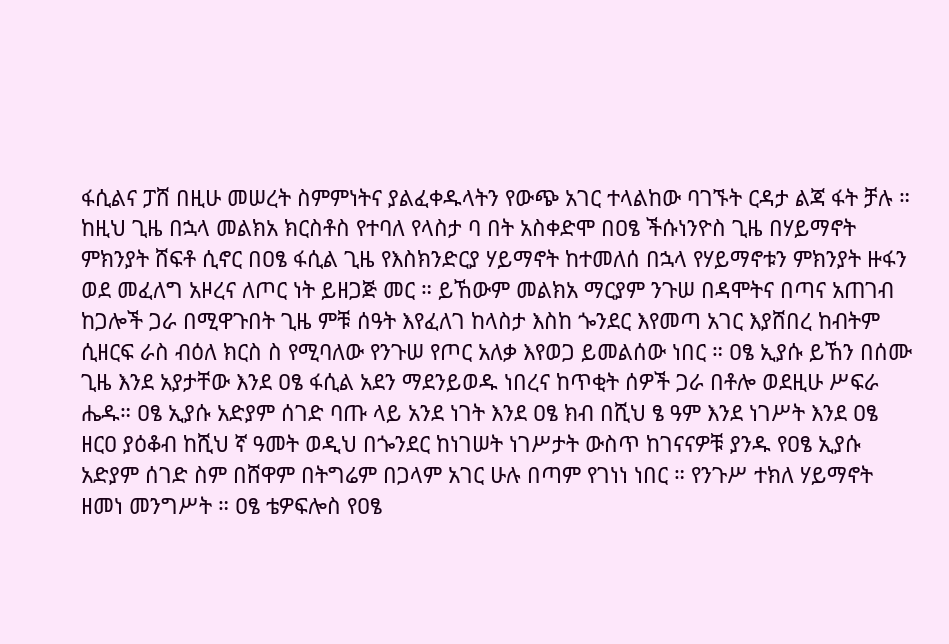ፋሲልና ፓሸ በዚሁ መሠረት ስምምነትና ያልፈቀዱላትን የውጭ አገር ተላልከው ባገኙት ርዳታ ልጃ ፋት ቻሉ ። ከዚህ ጊዜ በኋላ መልክአ ክርስቶስ የተባለ የላስታ ባ በት አስቀድሞ በዐፄ ችሱነንዮስ ጊዜ በሃይማኖት ምክንያት ሸፍቶ ሲኖር በዐፄ ፋሲል ጊዜ የእስክንድርያ ሃይማኖት ከተመለሰ በኋላ የሃይማኖቱን ምክንያት ዙፋን ወደ መፈለግ አዞረና ለጦር ነት ይዘጋጅ መር ። ይኸውም መልክአ ማርያም ንጉሠ በዳሞትና በጣና አጠገብ ከጋሎች ጋራ በሚዋጉበት ጊዜ ምቹ ሰዓት እየፈለገ ከላስታ እስከ ጐንደር እየመጣ አገር እያሸበረ ከብትም ሲዘርፍ ራስ ብዕለ ክርስ ስ የሚባለው የንጉሠ የጦር አለቃ እየወጋ ይመልሰው ነበር ። ዐፄ ኢያሱ ይኸን በሰሙ ጊዜ እንደ አያታቸው እንደ ዐፄ ፋሲል አደን ማደንይወዱ ነበረና ከጥቂት ሰዎች ጋራ በቶሎ ወደዚሁ ሥፍራ ሔዱ። ዐፄ ኢያሱ አድያም ሰገድ ባጡ ላይ አንደ ነገት እንደ ዐፄ ክብ በሺህ ፄ ዓም እንደ ነገሥት እንደ ዐፄ ዘርዐ ያዕቆብ ከሺህ ኛ ዓመት ወዲህ በጐንደር ከነገሠት ነገሥታት ውስጥ ከገናናዎቹ ያንዱ የዐፄ ኢያሱ አድያም ሰገድ ስም በሸዋም በትግሬም በጋላም አገር ሁሉ በጣም የገነነ ነበር ። የንጉሥ ተክለ ሃይማኖት ዘመነ መንግሥት ። ዐፄ ቴዎፍሎስ የዐፄ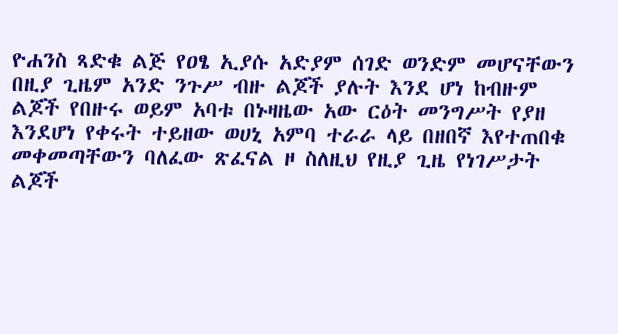ዮሐንስ ጻድቁ ልጅ የዐፄ ኢያሱ አድያም ሰገድ ወንድም መሆናቸውን በዚያ ጊዜም አንድ ንጉሥ ብዙ ልጆች ያሉት እንደ ሆነ ከብዙም ልጆች የበዙሩ ወይም አባቱ በኑዛዜው አው ርዕት መንግሥት የያዘ እንደሆነ የቀሩት ተይዘው ወሀኒ አምባ ተራራ ላይ በዘበኛ እየተጠበቁ መቀመጣቸውን ባለፈው ጽፈናል ዞ ስለዚህ የዚያ ጊዜ የነገሥታት ልጆች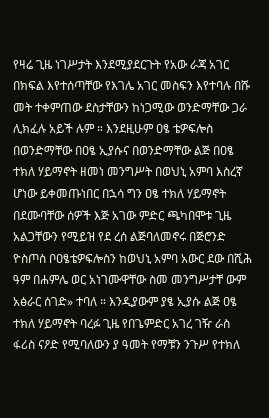የዛሬ ጊዜ ነገሥታት እንደሚያደርጉት የአው ራጃ አገር በክፍል እየተሰጣቸው የእገሌ አገር መስፍን እየተባሉ በሹ መት ተቀምጠው ደስታቸውን ከነጋሚው ወንድማቸው ጋራ ሊክፈሉ አይች ሉም ። እንደዚሁም ዐፄ ቴዎፍሎስ በወንድማቸው በዐፄ ኢያሱና በወንድማቸው ልጅ በዐፄ ተክለ ሃይማኖት ዘመነ መንግሥት በወህኒ አምባ እስረኛ ሆነው ይቀመጡነበር በኋሳ ግን ዐፄ ተክለ ሃይማኖት በደሙባቸው ሰዎች እጅ አገው ምድር ጫካበሞቱ ጊዜ አልጋቸውን የሚይዝ የደ ረሰ ልጅባለመኖሩ በጅሮንድ ዮስጦስ ቦዐፄቴዎፍሎስን ከወህኒ አምባ አውር ደው በሺሕ ዓም በሐምሌ ወር አነገሙዋቸው ስመ መንግሥታቸ ውም አፅራር ሰገድ» ተባለ ። እንዲያውም ያፄ ኢያሱ ልጅ ዐፄ ተክለ ሃይማኖት ባረፉ ጊዜ የበጌምድር አገረ ገዥ ራስ ፋሪስ ናዖድ የሚባለውን ያ ዓመት የማቹን ንጉሥ የተክለ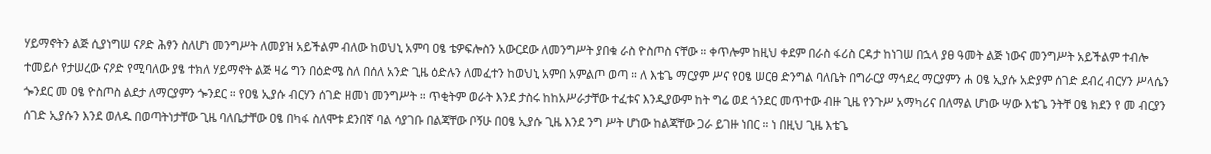ሃይማኖትን ልጅ ሲያነግሠ ናዖድ ሕፃን ስለሆነ መንግሥት ለመያዝ አይችልም ብለው ከወህኒ አምባ ዐፄ ቴዎፍሎስን አውርደው ለመንግሥት ያበቁ ራስ ዮስጦስ ናቸው ። ቀጥሎም ከዚህ ቀደም በራስ ፋሪስ ርዳታ ከነገሠ በኋላ ያፀ ዓመት ልጅ ነውና መንግሥት አይችልም ተብሎ ተመይሶ የታሠረው ናዖድ የሚባለው ያፄ ተክለ ሃይማኖት ልጅ ዛሬ ግን በዕድሜ ስለ በሰለ አንድ ጊዜ ዕድሉን ለመፈተን ከወህኒ አምበ አምልጦ ወጣ ። ለ እቴጌ ማርያም ሥና የዐፄ ሠርፀ ድንግል ባለቤት በግራርያ ማኅደረ ማርያምን ሐ ዐፄ ኢያሱ አድያም ሰገድ ደብረ ብርሃን ሥላሴን ጐንደር መ ዐፄ ዮስጦስ ልደታ ለማርያምን ጐንደር ። የዐፄ ኢያሱ ብርሃን ሰገድ ዘመነ መንግሥት ። ጥቂትም ወራት እንደ ታስሩ ከከአሥራታቸው ተፈቱና እንዲያውም ከት ግሬ ወደ ጎንደር መጥተው ብዙ ጊዜ የንጉሥ አማካሪና በለማል ሆነው ሣው እቴጌ ንትቸ ዐፄ ክደን የ መ ብርያን ሰገድ ኢያሱን እንደ ወለዱ በወጣትነታቸው ጊዜ ባለቤታቸው ዐፄ በካፋ ስለሞቱ ደንበኛ ባል ሳያገቡ በልጃቸው ቦኝሁ በዐፄ ኢያሱ ጊዜ እንደ ንግ ሥት ሆነው ከልጃቸው ጋራ ይገዙ ነበር ። ነ በዚህ ጊዜ እቴጌ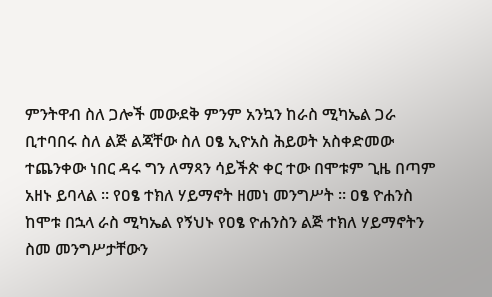ምንትዋብ ስለ ጋሎች መውደቅ ምንም አንኳን ከራስ ሚካኤል ጋራ ቢተባበሩ ስለ ልጅ ልጃቸው ስለ ዐፄ ኢዮአስ ሕይወት አስቀድመው ተጨንቀው ነበር ዳሩ ግን ለማጻን ሳይችጵ ቀር ተው በሞቱም ጊዜ በጣም አዘኑ ይባላል ። የዐፄ ተክለ ሃይማኖት ዘመነ መንግሥት ። ዐፄ ዮሐንስ ከሞቱ በኋላ ራስ ሚካኤል የኝህኑ የዐፄ ዮሐንስን ልጅ ተክለ ሃይማኖትን ስመ መንግሥታቸውን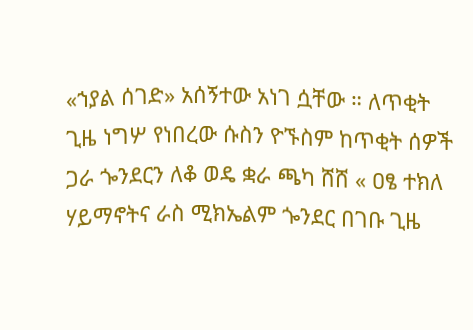«ኀያል ሰገድ» አሰኝተው አነገ ሷቸው ። ለጥቂት ጊዜ ነግሦ የነበረው ሱስን ዮኙስም ከጥቂት ሰዎች ጋራ ጐንደርን ለቆ ወዴ ቋራ ጫካ ሸሸ « ዐፄ ተክለ ሃይማኖትና ራስ ሚክኤልም ጐንደር በገቡ ጊዜ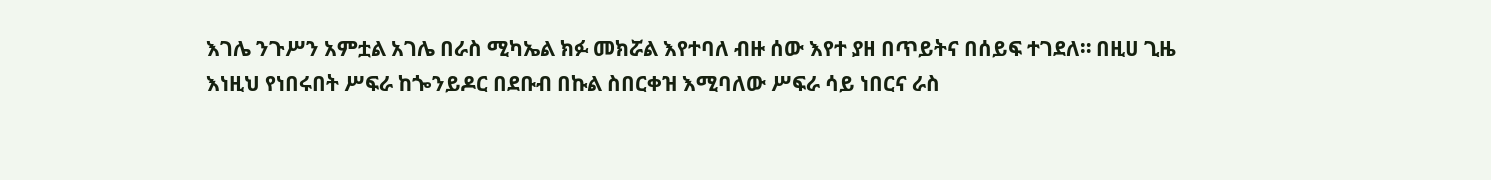እገሌ ንጉሥን አምቷል አገሌ በራስ ሚካኤል ክፉ መክሯል እየተባለ ብዙ ሰው እየተ ያዘ በጥይትና በሰይፍ ተገደለ። በዚሀ ጊዜ እነዚህ የነበሩበት ሥፍራ ከጐንይዶር በደቡብ በኩል ስበርቀዝ እሚባለው ሥፍራ ሳይ ነበርና ራስ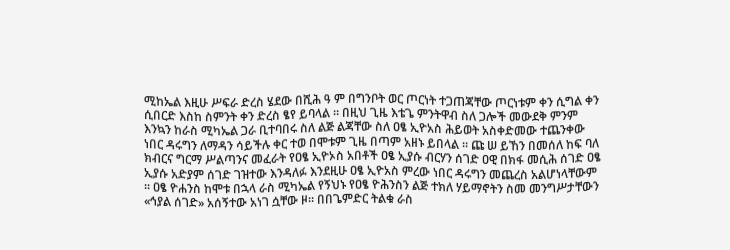ሚከኤል እዚሁ ሥፍራ ድረስ ሄደው በሺሕ ዓ ም በግንቦት ወር ጦርነት ተጋጠጃቸው ጦርነቱም ቀን ሲግል ቀን ሲበርድ እስከ ስምንት ቀን ድረስ ፄየ ይባላል ። በዚህ ጊዜ እቴጌ ምንትዋብ ስለ ጋሎች መውደቅ ምንም እንኳን ከራስ ሚካኤል ጋራ ቢተባበሩ ስለ ልጅ ልጃቸው ስለ ዐፄ ኢዮአስ ሕይወት አስቀድመው ተጨንቀው ነበር ዳሩግን ለማዳን ሳይችሉ ቀር ተወ በሞቱም ጊዜ በጣም አዘኑ ይበላል ። ጩ ሠ ይኸን በመሰለ ከፍ ባለ ክብርና ግርማ ሥልጣንና መፈራት የዐፄ ኢዮኦስ አበቶች ዐፄ ኢያሱ ብርሃን ሰገድ ዐዊ በክፋ መሲሕ ሰገድ ዐፄ ኢያሱ አድያም ሰገድ ገዝተው እንዳለፉ እንደዚሁ ዐፄ ኢዮአስ ምረው ነበር ዳሩግን መጨረስ አልሆነላቸውም ። ዐፄ ዮሐንስ ከሞቱ በኋላ ራስ ሚካኤል የኝህኑ የዐፄ ዮሕንስን ልጅ ተክለ ሃይማኖትን ስመ መንግሥታቸውን «ኅያል ሰገድ» አሰኝተው አነገ ሷቸው ዞ። በበጌምድር ትልቁ ራስ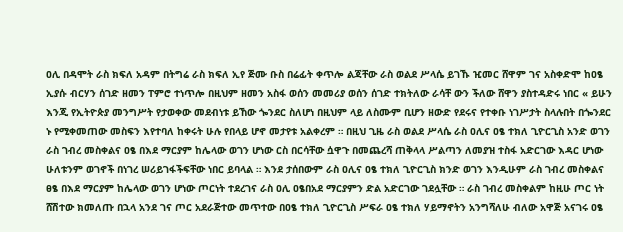ዐሊ በዳሞት ራስ ክፍለ አዳም በትግሬ ራስ ክፍለ ኢየ ጅሙ ቡስ በሬፊት ቀጥሎ ልጃቸው ራስ ወልደ ሥላሴ ይገኹ ዢመር ሸዋም ገና አስቀድሞ ከዐፄ ኢያሱ ብርሃን ሰገድ ዘመን ፐምሮ ተነጥሎ በዚህም ዘመን አስፋ ወሰን መመሪያ ወሰን ሰገድ ተክትለው ራሳቸ ውን ችለው ሸዋን ያስተዳድሩ ነበር « ይሁን እንጂ የኢትዮጵያ መንግሥት የታወቀው መደብነቱ ይኸው ጐንደር ስለሆነ በዚህም ላይ ለስሙም ቢሆን ዘውድ የደሩና የተቀቡ ነገሥታት ስላሉበት በጐንደር ኑ የሚቀመጠው መስፍን እየተባለ ከቀሩት ሁሉ የበላይ ሆኖ መታየቱ አልቀረም ። በዚህ ጊዜ ራስ ወልደ ሥላሴ ራስ ዐሊና ዐፄ ተክለ ጊዮርጊስ አንድ ወገን ራስ ገብረ መስቀልና ዐፄ በእደ ማርያም ከሌላው ወገን ሆነው ርስ በርሳቸው ሷዋጉ በመጨረሻ ጠቅላላ ሥልጣን ለመያዝ ተስፋ አድርገው እዳር ሆነው ሁለቱንም ወገኖች በነገረ ሠሪይገፋችፍቸው ነበር ይባላል ። እንደ ታሰበውም ራስ ዐሊና ዐፄ ተክለ ጊዮርጊስ ክንድ ወገን እንዲሁም ራስ ገብረ መስቀልና ፀፄ በእደ ማርያም ከሌላው ወገን ሆነው ጦርነት ተደረገና ራስ ዐሊ ዐፄበአደ ማርያምን ድል አድርገው ገደሏቸው ። ራስ ገብረ መስቀልም ከዚሁ ጦር ነት ሸሽተው ክመለጡ በኋላ አንደ ገና ጦር አደራጅተው መጥተው በዐፄ ተክለ ጊዮርጊስ ሥፍራ ዐፄ ተክለ ሃይማኖትን አንግሻለሁ ብለው አዋጅ አናገሩ ዐፄ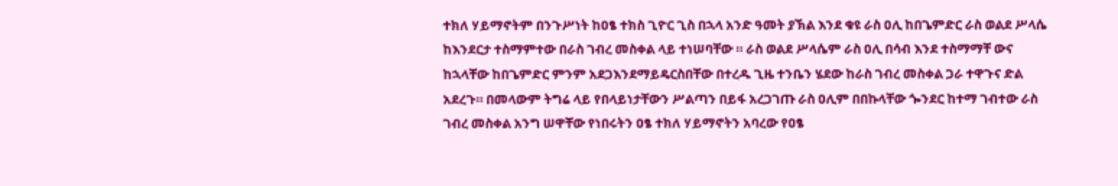ተክለ ሃይማኖትም በንጉሥነት ከዐፄ ተክስ ጊዮር ጊስ በኋላ አንድ ዓመት ያኽል እንደ ቁዩ ራስ ዐሊ ከበጌምድር ራስ ወልደ ሥላሴ ከእንደርታ ተስማምተው በራስ ገብረ መስቀል ላይ ተነሠባቸው ። ራስ ወልደ ሥላሴም ራስ ዐሊ በሳብ እንደ ተስማማቸ ውና ከኋላቸው ከበጌምድር ምንም አደጋእንደማይዴርስበቸው በተረዱ ጊዜ ተንቤን ሄደው ከራስ ገብረ መስቀል ጋራ ተዋጉና ድል አደረጉ። በመላውም ትግሬ ላይ የበላይነታቸውን ሥልጣን በይፋ አረጋገጡ ራስ ዐሊም በበኩላቸው ጐንደር ከተማ ገብተው ራስ ገብረ መስቀል አንግ ሠዋቸው የነበሩትን ዐፄ ተክለ ሃይማኖትን አባረው የዐፄ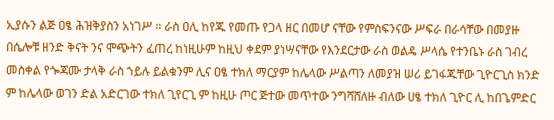ኢያሱን ልጅ ዐፄ ሕዝቅያስን አነገሥ ። ራስ ዐሊ ከየጁ የመጡ የጋላ ዘር በመሆ ናቸው የምስፍንናው ሥፍራ በራሳቸው በመያዙ በሴሎቹ ዘንድ ቅናት ንና ሞጭትን ፈጠረ ከነዚሁም ከዚህ ቀደም ያነሣናቸው የእንደርታው ራስ ወልዴ ሥላሴ የተንቤኑ ራስ ገብረ መስቀል የጐጃሙ ታላቅ ራስ ኀይሉ ይልቁንም ሊና ዐፄ ተክለ ማርያም ከሌላው ሥልጣን ለመያዝ ሠሪ ይገፋጁቸው ጊዮርጊስ ክንድ ም ከሌላው ወገን ድል አድርገው ተክለ ጊየርጊ ም ከዚሁ ጦር ጅተው መጥተው ንግሻሸለዙ ብለው ሀፄ ተክለ ጊዮር ሊ ከበጌምድር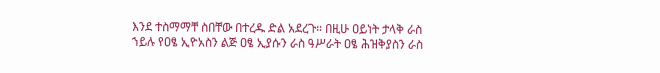እንደ ተስማማቸ ስበቸው በተረዱ ድል አደረጉ። በዚሁ ዐይነት ታላቅ ራስ ኀይሉ የዐፄ ኢዮአስን ልጅ ዐፄ ኢያሱን ራስ ዓሥራት ዐፄ ሕዝቅያስን ራስ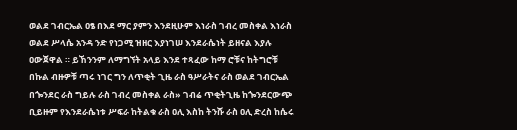ወልደ ገብርኤል ዐፄ በእደ ማር ያምን እንደዚሁም እነራስ ገብረ መስቀል እነራስ ወልደ ሥላሴ አንዳ ንድ የነጋሚ ዝዘር እያነገሠ እንደራሴነት ይዘናል እያሉ ዐውጀዋል ። ይኸንንም ለማግኘት አላይ እንደ ተጻፈው ከማ ሮቹና ከትግሮቹ በኩል ብዙዎቹ ጣሩ ነገር ግን ለጥቂት ጊዜ ራስ ዓሥራትና ራስ ወልደ ገብርኤል በጐንደር ራስ ግይሉ ራስ ገብረ መስቀል ራስ» ገብሬ ጥቂትጊዜ ከጐንደርውጭ ቢይዙም የእንደራሴነቱ ሥፍራ ከትልቁ ራስ ዐሊ እስከ ትንሹ ራስ ዐሊ ድረስ ከሴሩ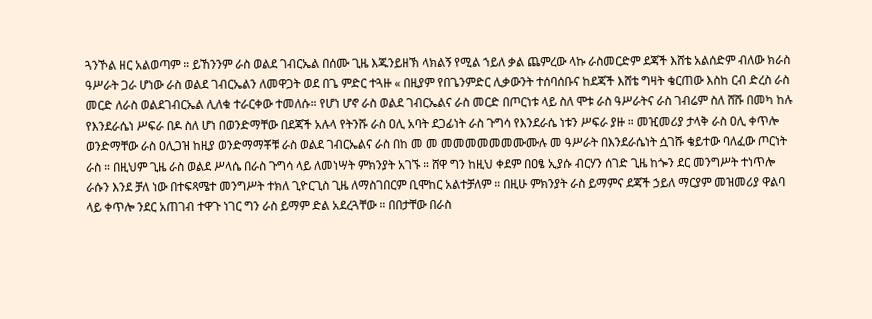ጓንኾል ዘር አልወጣም ። ይኸንንም ራስ ወልደ ገብርኤል በሰሙ ጊዜ እጁንይዘኽ ላክልኝ የሚል ኀይለ ቃል ጨምረው ላኩ ራስመርድም ደጃች እሸቴ አልሰድም ብለው ክራስ ዓሥራት ጋራ ሆነው ራስ ወልደ ገብርኤልን ለመዋጋት ወደ በጌ ምድር ተጓዙ « በዚያም የበጌንምድር ሊቃውንት ተሰባሰቡና ከደጃች እሸቴ ግዛት ቄርጠው እስከ ርብ ድረስ ራስ መርድ ለራስ ወልደገብርኤል ሊለቁ ተራርቀው ተመለሱ። የሆነ ሆኖ ራስ ወልደ ገብርኤልና ራስ መርድ በጦርነቱ ላይ ስለ ሞቱ ራስ ዓሥራትና ራስ ገብሬም ስለ ሸሹ በመካ ከሉ የእንደራሴነ ሥፍራ በዶ ስለ ሆነ በወንድማቸው በደጃች አሉላ የትንሹ ራስ ዐሊ አባት ደጋፊነት ራስ ጉግሳ የእንደራሴ ነቱን ሥፍራ ያዙ ። መዢመሪያ ታላቅ ራስ ዐሊ ቀጥሎ ወንድማቸው ራስ ዐሊጋዝ ከዚያ ወንድማማቾቹ ራስ ወልደ ገብርኤልና ራስ በከ መ መ መመመመመመሙሙሉ መ ዓሥራት በእንደራሴነት ሷገሹ ቄይተው ባለፈው ጦርነት ራስ ። በዚህም ጊዜ ራስ ወልደ ሥላሴ በራስ ጉግሳ ላይ ለመነሣት ምክንያት አገኙ ። ሸዋ ግን ከዚህ ቀደም በዐፄ ኢያሱ ብርሃን ሰገድ ጊዜ ከጐን ደር መንግሥት ተነጥሎ ራሱን እንደ ቻለ ነው በተፍጻሜተ መንግሥት ተክለ ጊዮርጊስ ጊዜ ለማስገበርም ቢሞከር አልተቻለም ። በዚሁ ምክንያት ራስ ይማምና ደጃች ኃይለ ማርያም መዝመሪያ ዋልባ ላይ ቀጥሎ ንደር አጠገብ ተዋጉ ነገር ግን ራስ ይማም ድል አደረጓቸው ። በበታቸው በራስ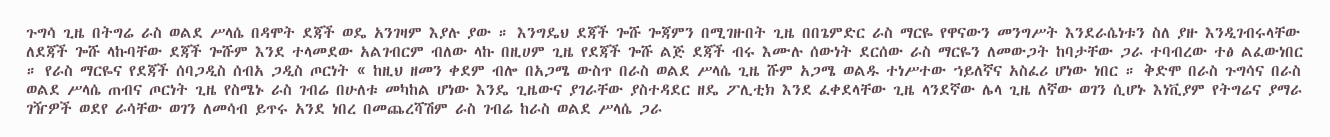ጉግሳ ጊዜ በትግሬ ራስ ወልደ ሥላሴ በዳሞት ደጃች ወዴ አንገዛም እያሉ ያው ። እንግዴህ ደጃች ጐሹ ጐጃምን በሚገዙበት ጊዜ በበጌምድር ራስ ማርዬ የዋናውን መንግሥት እንደራሴነቱን ስለ ያዙ እንዲገብሩላቸው ለደጃች ጐሹ ላኩባቸው ደጃች ጐሹም እንደ ተላመደው አልገብርም ብለው ላኩ በዚሀም ጊዜ የደጃች ጐሹ ልጅ ደጃች ብሩ እሙሉ ሰውነት ደርሰው ራስ ማርዬን ለመውጋት ከባታቸው ጋራ ተባብረው ተፅ ልፈውነበር ። የራስ ማርዬና የደጃች ሰባጋዲስ ሰብአ ጋዲስ ጦርነት « ከዚህ ዘመን ቀደም ብሎ በአጋሜ ውስጥ በራስ ወልደ ሥላሴ ጊዜ ሹም አጋሜ ወልዱ ተነሥተው ኀይለኛና አስፈሪ ሆነው ነበር ። ቅድሞ በራስ ጉግሳና በራስ ወልደ ሥላሴ ጠብና ጦርነት ጊዜ የስሜኑ ራስ ገብሬ በሁለቱ መካከል ሆነው እንዴ ጊዜውና ያገራቸው ያስተዳደር ዘዴ ፖሊቲክ እንደ ፈቀደላቸው ጊዜ ላንደኛው ሌላ ጊዜ ለኛው ወገን ሲሆኑ እነቪያም የትግሬና ያማራ ገዥዎች ወደየ ራሳቸው ወገን ለመሳብ ይጥሩ አንደ ነበረ በመጨረሻሽም ራስ ገብሬ ከራስ ወልደ ሥላሴ ጋራ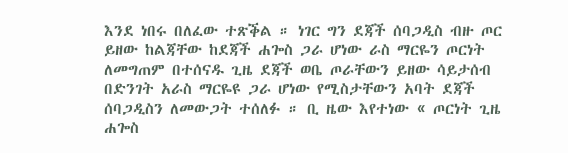እንደ ነበሩ በለፈው ተጽቕል ። ነገር ግን ደጃች ሰባጋዲስ ብዙ ጦር ይዘው ከልጃቸው ከደጃች ሐጐስ ጋራ ሆነው ራስ ማርዬን ጦርነት ለመግጠም በተሰናዱ ጊዜ ደጃች ወቤ ጦራቸውን ይዘው ሳይታሰብ በድንገት አራስ ማርዬዩ ጋራ ሆነው የሚስታቸውን አባት ደጃች ሰባጋዲስን ለመውጋት ተሰለፉ ። ቢ ዜው እየተነው « ጦርነት ጊዜ ሐጐስ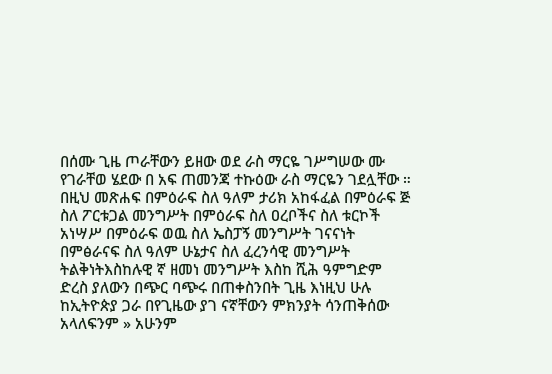በሰሙ ጊዜ ጦራቸውን ይዘው ወደ ራስ ማርዬ ገሥግሠው ሙ የገራቸወ ሄደው በ አፍ ጠመንጃ ተኩዕው ራስ ማርዬን ገደሏቸው ። በዚህ መጽሐፍ በምዕራፍ ስለ ዓለም ታሪክ አከፋፈል በምዕራፍ ጅ ስለ ፖርቱጋል መንግሥት በምዕራፍ ስለ ዐረቦችና ስለ ቱርኮች አነሣሥ በምዕራፍ ወዉ ስለ ኤስፓኝ መንግሥት ገናናነት በምፅራናፍ ስለ ዓለም ሁኔታና ስለ ፈረንሳዊ መንግሥት ትልቅነትእስከሉዊ ኛ ዘመነ መንግሥት እስከ ሺሕ ዓምግድም ድረስ ያለውን በጭር ባጭሩ በጠቀስንበት ጊዜ እነዚህ ሁሉ ከኢትዮጵያ ጋራ በየጊዜው ያገ ናኛቸውን ምክንያት ሳንጠቅሰው አላለፍንም » አሁንም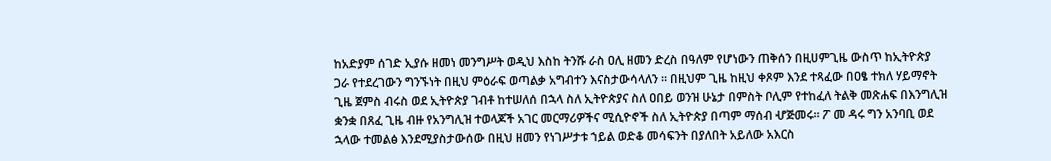ከአድያም ሰገድ ኢያሱ ዘመነ መንግሥት ወዲህ እስከ ትንሹ ራስ ዐሊ ዘመን ድረስ በዓለም የሆነውን ጠቅሰን በዚሀምጊዜ ውስጥ ከኢትዮጵያ ጋራ የተደረገውን ግንኙነት በዚህ ምዕራፍ ወጣልቃ አግብተን እናስታውሳላለን ። በዚህም ጊዜ ከዚህ ቀጾም እንደ ተጻፈው በዐፄ ተክለ ሃይማኖት ጊዜ ጀምስ ብሩስ ወደ ኢትዮጵያ ገብቶ ከተሠለሰ በኋላ ስለ ኢትዮጵያና ስለ ዐበይ ወንዝ ሁኔታ በምስት ቦሊም የተከፈለ ትልቅ መጽሐፍ በእንግሊዝ ቋንቋ በጸፈ ጊዜ ብዙ የአንግሊዝ ተወላጆች አገር መርማሪዎችና ሚሲዮኖች ስለ ኢትዮጵያ በጣም ማሰብ ሇጅመሩ። ፖ መ ዳሩ ግን አንባቢ ወደ ኋላው ተመልፅ እንደሚያስታውሰው በዚህ ዘመን የነገሥታቱ ኀይል ወድቆ መሳፍንት በያለበት አይለው አእርስ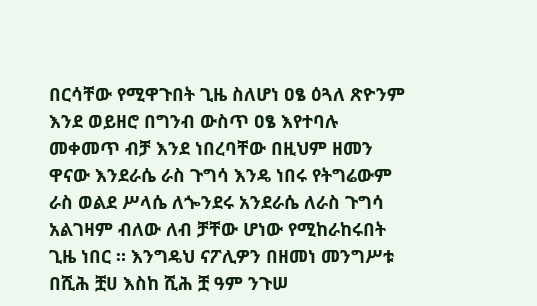በርሳቸው የሚዋጉበት ጊዜ ስለሆነ ዐፄ ዕጓለ ጽዮንም እንደ ወይዘሮ በግንብ ውስጥ ዐፄ እየተባሉ መቀመጥ ብቻ እንደ ነበረባቸው በዚህም ዘመን ዋናው እንደራሴ ራስ ጉግሳ እንዴ ነበሩ የትግሬውም ራስ ወልደ ሥላሴ ለጐንደሩ አንደራሴ ለራስ ጉግሳ አልገዛም ብለው ለብ ቻቸው ሆነው የሚከራከሩበት ጊዜ ነበር ። እንግዴህ ናፖሊዎን በዘመነ መንግሥቱ በሺሕ ቿሀ እስከ ሺሕ ቿ ዓም ንጉሠ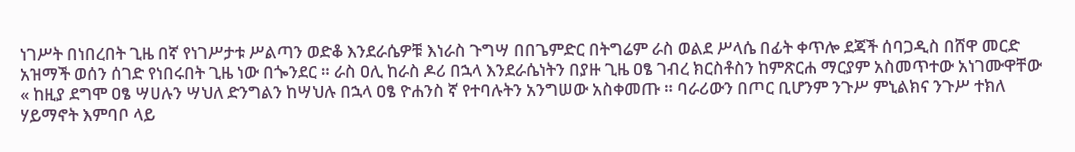ነገሥት በነበረበት ጊዜ በኛ የነገሥታቱ ሥልጣን ወድቆ እንደራሴዎቹ እነራስ ጉግሣ በበጌምድር በትግሬም ራስ ወልደ ሥላሴ በፊት ቀጥሎ ደጃች ሰባጋዲስ በሸዋ መርድ አዝማች ወሰን ሰገድ የነበሩበት ጊዜ ነው በጐንደር ። ራስ ዐሊ ከራስ ዶሪ በኋላ እንደራሴነትን በያዙ ጊዜ ዐፄ ገብረ ክርስቶስን ከምጽርሐ ማርያም አስመጥተው አነገሙዋቸው « ከዚያ ደግሞ ዐፄ ሣሀሉን ሣህለ ድንግልን ከሣህሉ በኋላ ዐፄ ዮሐንስ ኛ የተባሉትን አንግሠው አስቀመጡ ። ባራሪውን በጦር ቢሆንም ንጉሥ ምኒልክና ንጉሥ ተክለ ሃይማኖት እምባቦ ላይ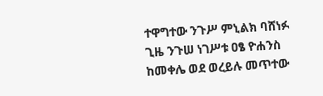ተዋግተው ንጉሥ ምኒልክ ባሸነፉ ጊዜ ንጉሠ ነገሥቱ ዐፄ ዮሐንስ ከመቀሌ ወደ ወረይሉ መጥተው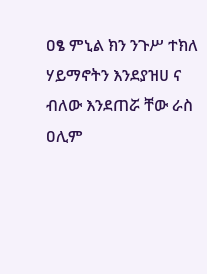ዐፄ ምኒል ክን ንጉሥ ተክለ ሃይማኖትን እንደያዝሀ ና ብለው እንደጠሯ ቸው ራስ ዐሊም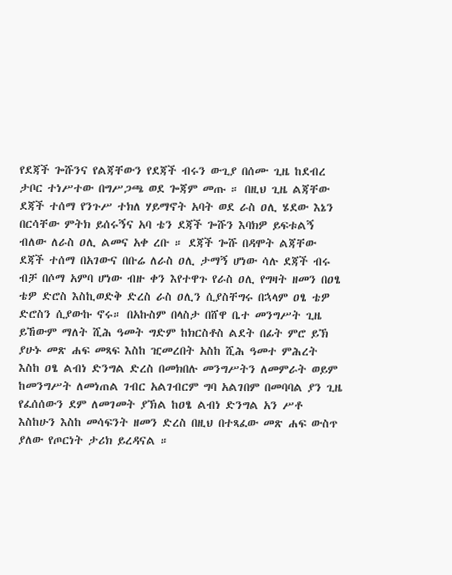የደጃች ጐሹንና የልጃቸውን የደጃች ብሩን ውጊያ በሰሙ ጊዜ ከደብረ ታቦር ተነሥተው በግሥጋጫ ወደ ጐጃም መጡ ። በዚህ ጊዜ ልጃቸው ደጃች ተሰማ የንጉሥ ተክለ ሃይማኖት አባት ወደ ራስ ዐሊ ሄደው እኔን በርሳቸው ምትክ ይሰሩኝና አባ ቴን ደጃች ጐሹን እባክዎ ይፍቱልኝ ብለው ለራስ ዐሊ ልመና አቀ ረቡ ። ደጃች ጐሹ በዳሞት ልጃቸው ደጃች ተሰማ በአገውና በቡሬ ለራስ ዐሊ ታማኝ ሆነው ሳሉ ደጃች ብሩ ብቻ በሶማ አምባ ሆነው ብዙ ቀን እየተዋጉ የራስ ዐሊ የግዛት ዘመን በዐፄ ቴዎ ድሮስ እስኪወድቅ ድረስ ራስ ዐሊን ሲያስቸግሩ በኋላም ዐፄ ቴዎ ድሮስን ሲያውኩ ኖሩ። በአኩስም በላስታ በሸዋ ቤተ መንግሥት ጊዜ ይኸውም ማለት ሺሕ ዓመት ግድም ከክርስቶስ ልደት በፊት ምሮ ይኽ ያሁኑ መጽ ሐፍ መጻፍ እስከ ዢመረበት አስከ ሺሕ ዓመተ ምሕረት እስከ ዐፄ ልብነ ድንግል ድረስ በመክበሉ መንግሥትን ለመምራት ወይም ከመንግሥት ለመነጠል ገብር አልገብርም ግባ አልገበም በመባባል ያን ጊዜ የፈሰሰውን ደም ለመገመት ያኽል ከዐፄ ልብነ ድንግል አን ሥቶ እስከሁን እስከ መሳፍንት ዘመን ድረስ በዚህ በተጻፈው መጽ ሐፍ ውስጥ ያለው የጦርነት ታሪክ ይረዳናል ።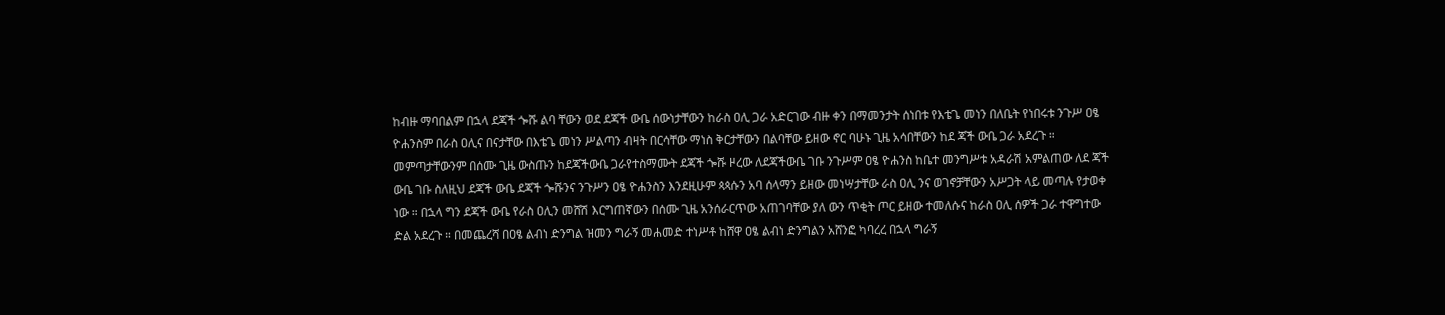ከብዙ ማባበልም በኋላ ደጃች ጐሹ ልባ ቸውን ወደ ደጃች ውቤ ሰውነታቸውን ከራስ ዐሊ ጋራ አድርገው ብዙ ቀን በማመንታት ሰነበቱ የእቴጌ መነን በለቤት የነበሩቱ ንጉሥ ዐፄ ዮሐንስም በራስ ዐሊና በናታቸው በእቴጌ መነን ሥልጣን ብዛት በርሳቸው ማነስ ቅርታቸውን በልባቸው ይዘው ኖር ባሁኑ ጊዜ አሳበቸውን ከደ ጃች ውቤ ጋራ አደረጉ ። መምጣታቸውንም በሰሙ ጊዜ ውስጡን ከደጃችውቤ ጋራየተስማሙት ደጃች ጐሹ ዞረው ለደጃችውቤ ገቡ ንጉሥም ዐፄ ዮሐንስ ከቤተ መንግሥቱ አዳራሽ አምልጠው ለደ ጃች ውቤ ገቡ ስለዚህ ደጃች ውቤ ደጃች ጐሹንና ንጉሥን ዐፄ ዮሐንስን እንደዚሁም ጳጳሱን አባ ሰላማን ይዘው መነሣታቸው ራስ ዐሊ ንና ወገኖቻቸውን አሥጋት ላይ መጣሉ የታወቀ ነው ። በኋላ ግን ደጃች ውቤ የራስ ዐሊን መሸሽ እርግጠኛውን በሰሙ ጊዜ አንሰራርጥው አጠገባቸው ያለ ውን ጥቂት ጦር ይዘው ተመለሱና ከራስ ዐሊ ሰዎች ጋራ ተዋግተው ድል አደረጉ ። በመጨረሻ በዐፄ ልብነ ድንግል ዝመን ግራኝ መሐመድ ተነሥቶ ከሸዋ ዐፄ ልብነ ድንግልን አሸንፎ ካባረረ በኋላ ግራኝ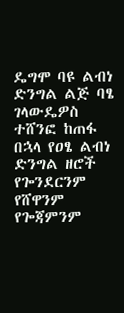ዴግሞ ባዩ ልብነ ድንግል ልጅ ባፄ ገላውዴዎስ ተሸንፎ ከጠፋ በኋላ የዐፄ ልብነ ድንግል ዘሮች የጐንደርንም የሸዋንም የጐጃምንም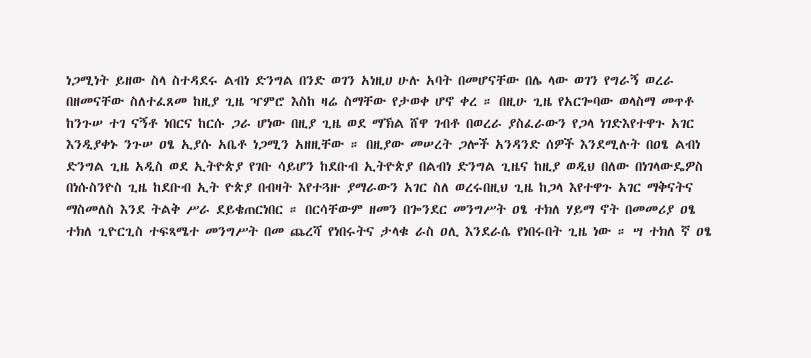ነጋሚነት ይዘው ስላ ስተዳደሩ ልብነ ድንግል በንድ ወገን አነዚሀ ሁሉ አባት በመሆናቸው በሌ ላው ወገን የግራኝ ወረራ በዘመናቸው ስለተፈጸመ ከዚያ ጊዜ ዣምሮ እስከ ዛሬ ስማቸው የታወቀ ሆኖ ቀረ ። በዚሁ ጊዜ የአርጐባው ወላስማ መጥቶ ከንጉሠ ተገ ናኝቶ ነበርና ከርሱ ጋራ ሆነው በዚያ ጊዜ ወደ ማኽል ሸዋ ገብቶ በወረራ ያስፈራውን የጋላ ነገድእየተዋጉ አገር እንዲያቀኑ ንጉሠ ዐፄ ኢያሱ አቤቶ ነጋሚን አዘዚቸው ። በዚያው መሠረት ጋሎች አንዳንድ ሰዎች እንደሚሉት በዐፄ ልብነ ድንግል ጊዜ አዲስ ወደ ኢትዮጵያ የገቡ ሳይሆን ከደቡብ ኢትዮጵያ በልብነ ድንግል ጊዜና ከዚያ ወዲህ በለው በነገላውዴዎስ በነሱስንዮስ ጊዜ ከደቡብ ኢት ዮጵያ በብዛት እየተጓዙ ያማራውን አገር ስለ ወረሩበዚህ ጊዜ ከጋላ እየተዋጉ አገር ማቅናትና ማስመለስ እንደ ትልቅ ሥራ ደይቄጠርነበር ። በርሳቸውም ዘመን በጐንደር መንግሥት ዐፄ ተክለ ሃይማ ኖት በመመሪያ ዐፄ ተክለ ጊዮርጊስ ተፍጻሜተ መንግሥት በመ ጨረሻ የነበሩትና ታላቁ ራስ ዐሊ እንደራሴ የነበሩበት ጊዜ ነው ። ሣ ተክለ ኛ ዐፄ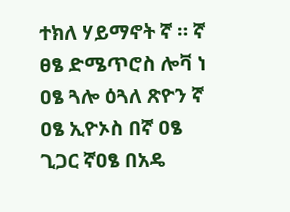ተክለ ሃይማኖት ኛ ። ኛ ፀፄ ድሜጥሮስ ሎቫ ነ ዐፄ ጓሎ ዕጓለ ጽዮን ኛ ዐፄ ኢዮኦስ በኛ ዐፄ ጊጋር ኛዐፄ በአዴ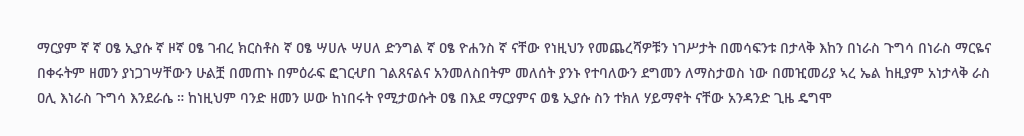ማርያም ኛ ኛ ዐፄ ኢያሱ ኛ ዞኛ ዐፄ ገብረ ክርስቶስ ኛ ዐፄ ሣሀሉ ሣሀለ ድንግል ኛ ዐፄ ዮሐንስ ኛ ናቸው የነዚህን የመጨረሻዎቹን ነገሥታት በመሳፍንቱ በታላቅ እከን በነራስ ጉግሳ በነራስ ማርዬና በቀሩትም ዘመን ያነጋገሣቸውን ሁልቿ በመጠኑ በምዕራፍ ፎገርሇበ ገልጸናልና አንመለስበትም መለሰት ያንኑ የተባለውን ደግመን ለማስታወስ ነው በመዢመሪያ ኣረ ኤል ከዚያም አነታላቅ ራስ ዐሊ እነራስ ጉግሳ እንደራሴ ። ከነዚህም ባንድ ዘመን ሠው ከነበሩት የሚታወሱት ዐፄ በእደ ማርያምና ወፄ ኢያሱ ስን ተክለ ሃይማኖት ናቸው አንዳንድ ጊዜ ዴግሞ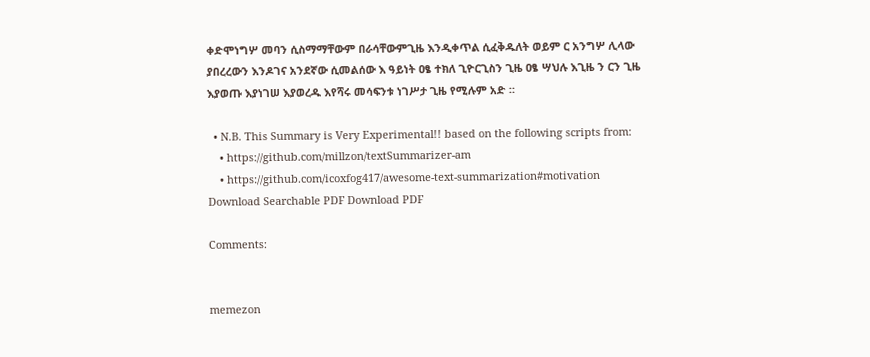ቀድሞነግሦ መባን ሲስማማቸውም በራሳቸውምጊዜ እንዲቀጥል ሲፈቅዱለት ወይም ር አንግሦ ሊላው ያበረረውን እንዶገና አንደኛው ሲመልሰው እ ዓይነት ዐፄ ተክለ ጊዮርጊስን ጊዜ ዐፄ ሣህሉ እጊዜ ን ርን ጊዜ እያወጡ እያነገሠ እያወረዱ እየሻሩ መሳፍንቱ ነገሥታ ጊዜ የሚሉም አድ ።

  • N.B. This Summary is Very Experimental!! based on the following scripts from:
    • https://github.com/millzon/textSummarizer-am
    • https://github.com/icoxfog417/awesome-text-summarization#motivation
Download Searchable PDF Download PDF

Comments:


memezon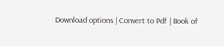Download options | Convert to Pdf | Book of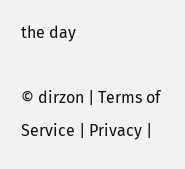the day

© dirzon | Terms of Service | Privacy |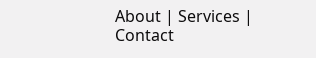About | Services | Contact